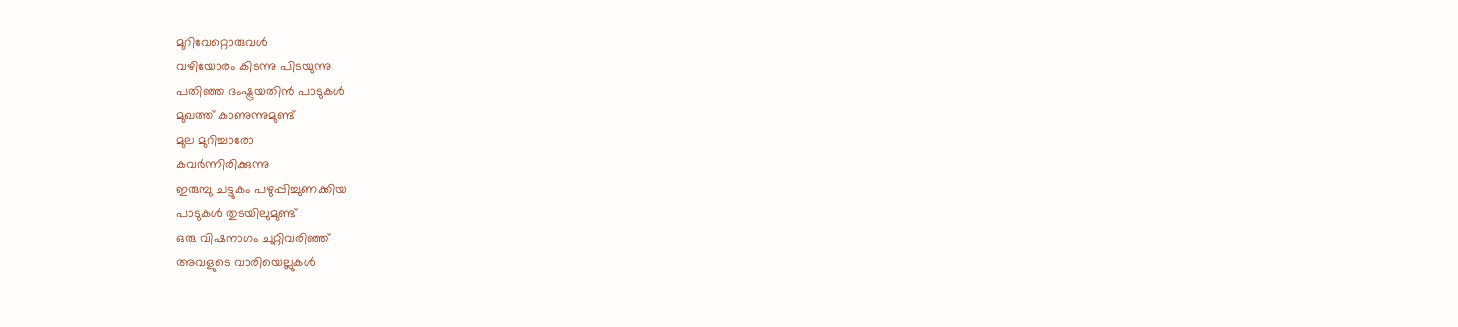മുറിവേറ്റൊരുവൾ
വഴിയോരം കിടന്നു പിടയുന്നു
പതിഞ്ഞ ദംഷ്ട്രയതിൻ പാടുകൾ
മുഖത്ത് കാണുന്നുമുണ്ട്
മുല മുറിച്ചാരോ
കവർന്നിരിക്കുന്നു
ഇരുമ്പു ചട്ടുകം പഴുപ്പിച്ചുണക്കിയ
പാടുകൾ തുടയിലുമുണ്ട്
ഒരു വിഷനാഗം ചുറ്റിവരിഞ്ഞ്
അവളുടെ വാരിയെല്ലുകൾ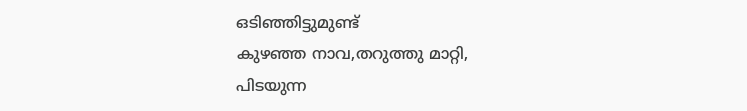ഒടിഞ്ഞിട്ടുമുണ്ട്
കുഴഞ്ഞ നാവ,തറുത്തു മാറ്റി,
പിടയുന്ന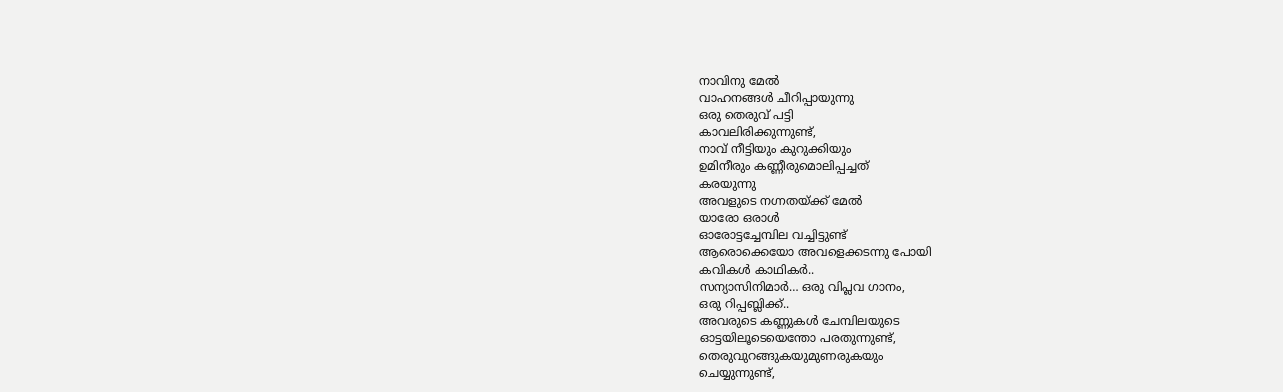നാവിനു മേൽ
വാഹനങ്ങൾ ചീറിപ്പായുന്നു
ഒരു തെരുവ് പട്ടി
കാവലിരിക്കുന്നുണ്ട്,
നാവ് നീട്ടിയും കുറുക്കിയും
ഉമിനീരും കണ്ണീരുമൊലിപ്പച്ചത്
കരയുന്നു
അവളുടെ നഗ്നതയ്ക്ക് മേൽ
യാരോ ഒരാൾ
ഓരോട്ടച്ചേമ്പില വച്ചിട്ടുണ്ട്
ആരൊക്കെയോ അവളെക്കടന്നു പോയി
കവികൾ കാഥികർ..
സന്യാസിനിമാർ… ഒരു വിപ്ലവ ഗാനം,
ഒരു റിപ്പബ്ലിക്ക്..
അവരുടെ കണ്ണുകൾ ചേമ്പിലയുടെ
ഓട്ടയിലൂടെയെന്തോ പരതുന്നുണ്ട്,
തെരുവുറങ്ങുകയുമുണരുകയും
ചെയ്യുന്നുണ്ട്,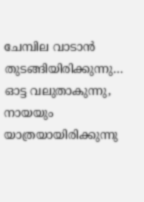ചേമ്പില വാടാൻ
തുടങ്ങിയിരിക്കുന്നു…
ഓട്ട വലുതാകുന്നു,
നായയും യാത്രയായിരിക്കുന്നു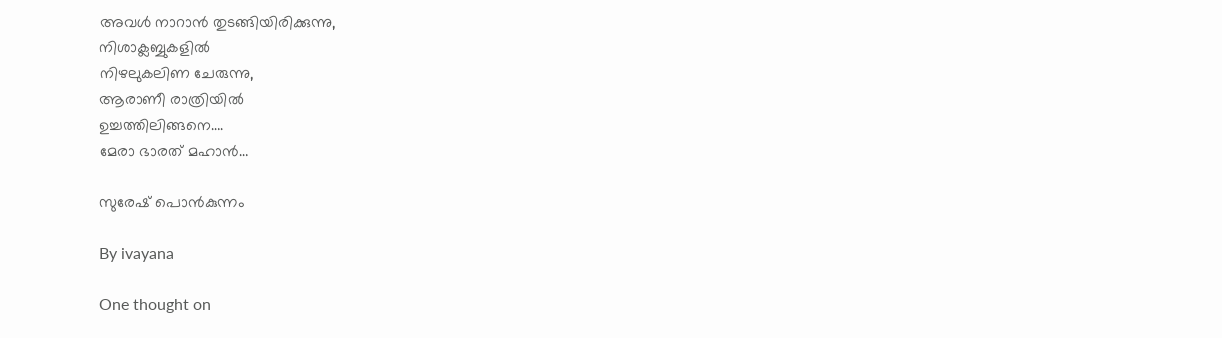അവൾ നാറാൻ തുടങ്ങിയിരിക്കുന്നു,
നിശാക്ലബ്ബുകളിൽ
നിഴലുകലിണ ചേരുന്നു,
ആരാണീ രാത്രിയിൽ
ഉച്ചത്തിലിങ്ങനെ….
മേരാ ഭാരത്‌ മഹാൻ…

സുരേഷ് പൊൻകുന്നം

By ivayana

One thought on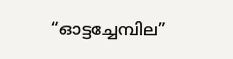“ഓട്ടച്ചേമ്പില”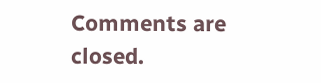Comments are closed.